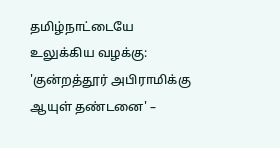தமிழ்நாட்டையே உலுக்கிய வழக்கு: 'குன்றத்தூர் அபிராமிக்கு ஆயுள் தண்டனை' –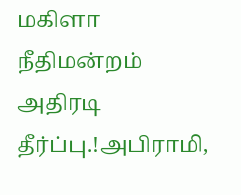மகிளா நீதிமன்றம் அதிரடி தீர்ப்பு.!அபிராமி,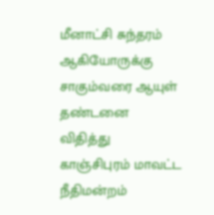மீனாட்சி சுந்தரம் ஆகியோருக்கு சாகும்வரை ஆயுள் தண்டனை விதித்து காஞ்சிபுரம் மாவட்ட நீதிமன்றம்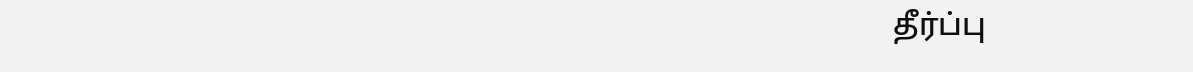தீர்ப்பு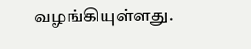வழங்கியுள்ளது.